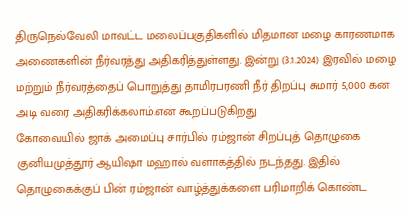திருநெல்வேலி மாவட்ட மலைப்பகுதிகளில் மிதமான மழை காரணமாக அணைகளின் நீர்வரத்து அதிகரித்துள்ளது. இன்று (3.1.2024) இரவில் மழை மற்றும் நீர்வரத்தைப் பொறுத்து தாமிரபரணி நீர் திறப்பு சுமார் 5,000 கன அடி வரை அதிகரிக்கலாம்.என கூறப்படுகிறது
கோவையில் ஜாக் அமைப்பு சார்பில் ரம்ஜான் சிறப்புத் தொழுகை குனியமுத்தூர் ஆயிஷா மஹால் வளாகத்தில் நடந்தது. இதில் தொழுகைக்குப் பின் ரம்ஜான் வாழ்த்துக்களை பரிமாறிக் கொண்ட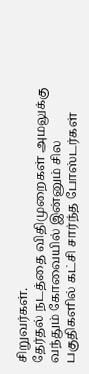சிறுவர்கள்.
தேர்தல் நடத்தை விதிமுறைகள் அமலுக்கு வந்தும் கோவையில் இன்னும் சில பகுதிகளில் கட்சி சார்ந்த போஸ்டர்கள்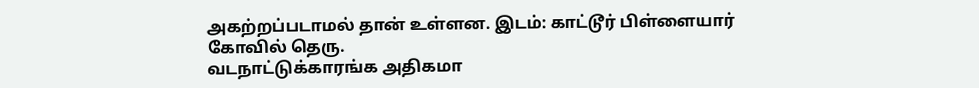அகற்றப்படாமல் தான் உள்ளன. இடம்: காட்டூர் பிள்ளையார் கோவில் தெரு.
வடநாட்டுக்காரங்க அதிகமா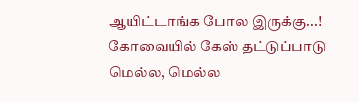ஆயிட்டாங்க போல இருக்கு...! கோவையில் கேஸ் தட்டுப்பாடு மெல்ல, மெல்ல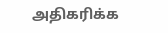அதிகரிக்க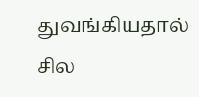துவங்கியதால் சில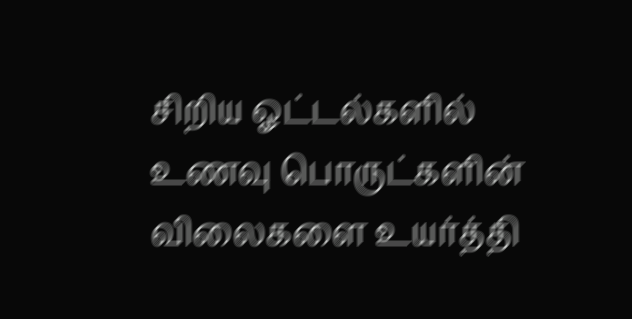சிறிய ஓட்டல்களில் உணவு பொருட்களின் விலைகளை உயர்த்தி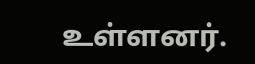உள்ளனர்.